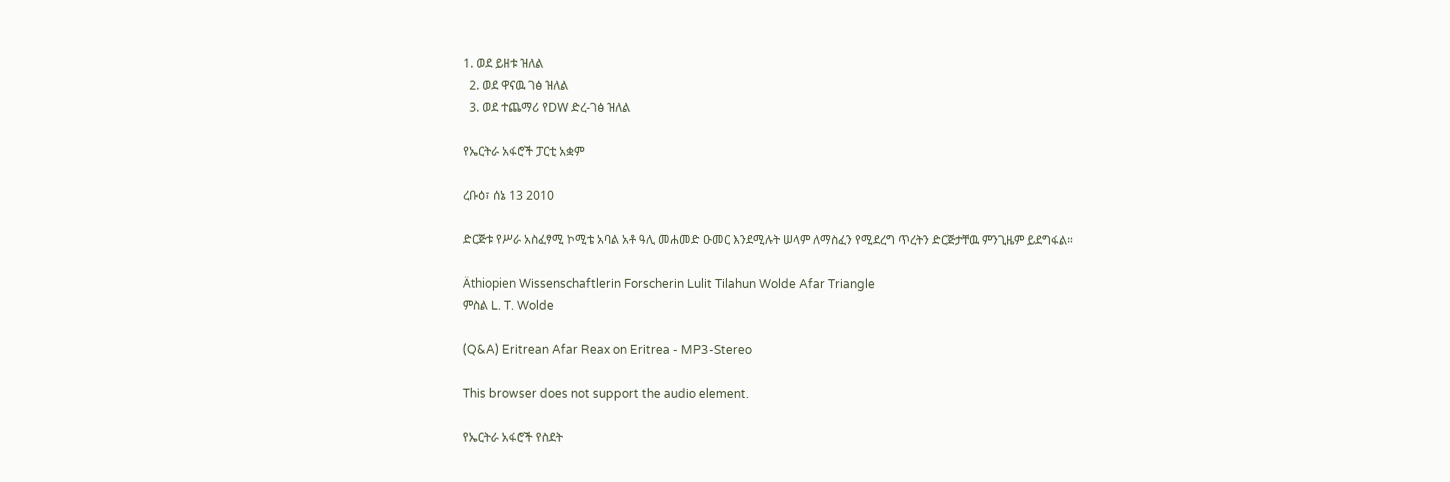1. ወደ ይዘቱ ዝለል
  2. ወደ ዋናዉ ገፅ ዝለል
  3. ወደ ተጨማሪ የDW ድረ-ገፅ ዝለል

የኤርትራ አፋሮች ፓርቲ አቋም

ረቡዕ፣ ሰኔ 13 2010

ድርጅቱ የሥራ አስፈፃሚ ኮሚቴ አባል አቶ ዓሊ መሐመድ ዑመር እንደሚሉት ሠላም ለማስፈን የሚደረግ ጥረትን ድርጅታቸዉ ምንጊዜም ይደግፋል።

Äthiopien Wissenschaftlerin Forscherin Lulit Tilahun Wolde Afar Triangle
ምስል L. T. Wolde

(Q&A) Eritrean Afar Reax on Eritrea - MP3-Stereo

This browser does not support the audio element.

የኤርትራ አፋሮች የስደት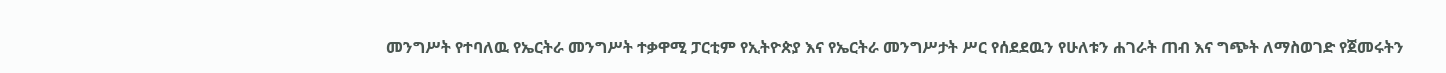መንግሥት የተባለዉ የኤርትራ መንግሥት ተቃዋሚ ፓርቲም የኢትዮጵያ እና የኤርትራ መንግሥታት ሥር የሰደደዉን የሁለቱን ሐገራት ጠብ እና ግጭት ለማስወገድ የጀመሩትን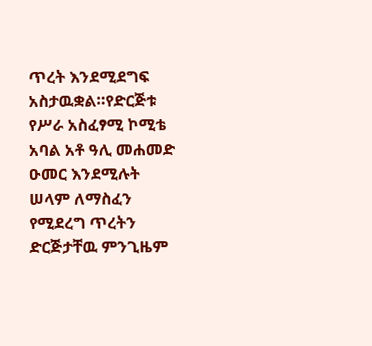ጥረት እንደሚደግፍ አስታዉቋል።የድርጅቱ የሥራ አስፈፃሚ ኮሚቴ አባል አቶ ዓሊ መሐመድ ዑመር እንደሚሉት ሠላም ለማስፈን የሚደረግ ጥረትን ድርጅታቸዉ ምንጊዜም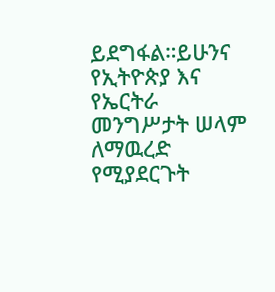ይደግፋል።ይሁንና የኢትዮጵያ እና የኤርትራ መንግሥታት ሠላም ለማዉረድ የሚያደርጉት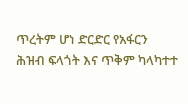ጥረትም ሆነ ድርድር የአፋርን ሕዝብ ፍላጎት እና ጥቅም ካላካተተ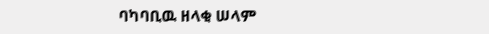ባካባቢዉ ዘላቂ ሠላም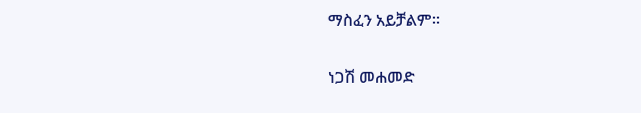ማስፈን አይቻልም።

ነጋሽ መሐመድ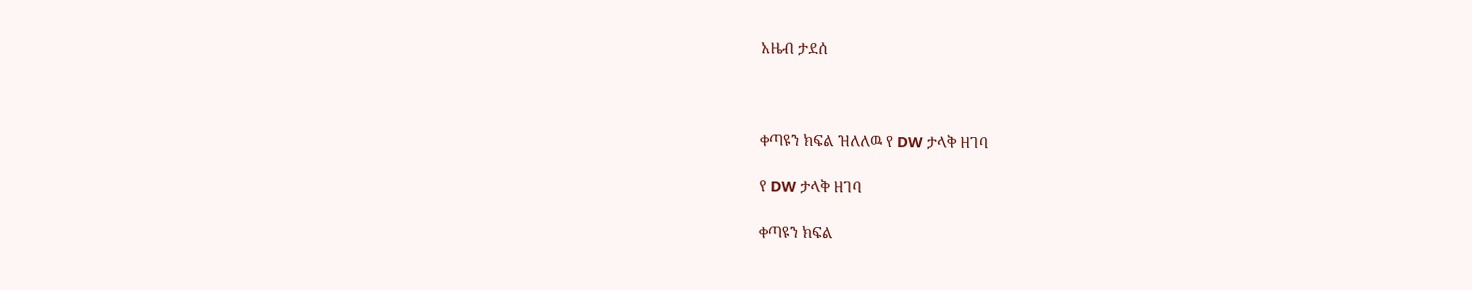አዜብ ታደሰ



ቀጣዩን ክፍል ዝለለዉ የ DW ታላቅ ዘገባ

የ DW ታላቅ ዘገባ

ቀጣዩን ክፍል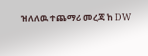ዝለለዉ ተጨማሪ መረጃ ከ DW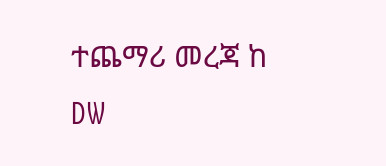ተጨማሪ መረጃ ከ DW